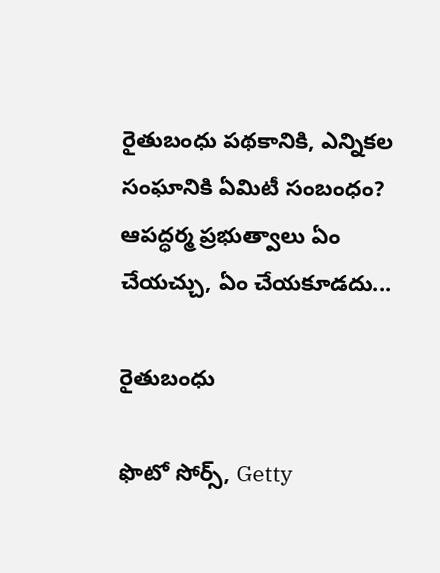రైతుబంధు ప‌థ‌కానికి, ఎన్నిక‌ల సంఘానికి ఏమిటీ సంబంధం? ఆప‌ద్ధ‌ర్మ ప్ర‌భుత్వాలు ఏం చేయ‌చ్చు, ఏం చేయ‌కూడ‌దు...

రైతుబంధు

ఫొటో సోర్స్, Getty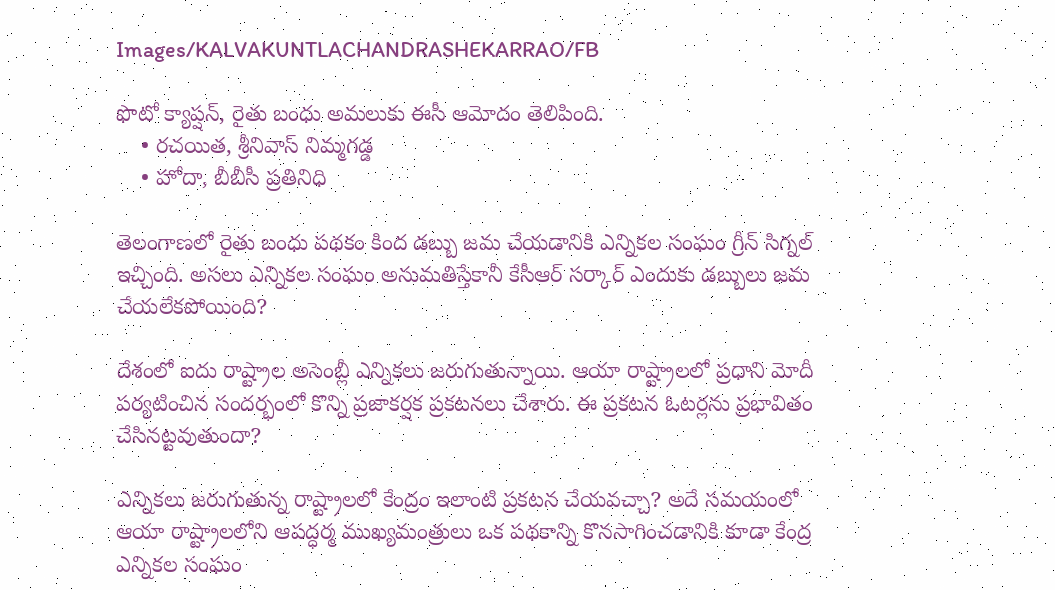Images/KALVAKUNTLACHANDRASHEKARRAO/FB

ఫొటో క్యాప్షన్, రైతు బంధు అమలుకు ఈసీ ఆమోదం తెలిపింది.
    • రచయిత, శ్రీనివాస్ నిమ్మగడ్డ
    • హోదా, బీబీసీ ప్రతినిధి

తెలంగాణలో రైతు బంధు పథకం కింద డబ్బు జమ చేయడానికి ఎన్నికల సంఘం గ్రీన్ సిగ్నల్ ఇచ్చింది. అసలు ఎన్నికల సంఘం అనుమతిస్తేకానీ కేసీఆర్ సర్కార్ ఎందుకు డబ్బులు జమ చేయలేకపోయింది?

దేశంలో ఐదు రాష్ట్రాల అసెంబ్లీ ఎన్నికలు జరుగుతున్నాయి. ఆయా రాష్ట్రాలలో ప్రధాని మోదీ పర్యటించిన సందర్భంలో కొన్ని ప్రజాకర్షక ప్రకటనలు చేశారు. ఈ ప్రకటన ఓటర్లను ప్రభావితం చేసినట్టవుతుందా?

ఎన్నిక‌లు జ‌రుగుతున్న రాష్ట్రాలలో కేంద్రం ఇలాంటి ప్ర‌క‌ట‌న చేయ‌వ‌చ్చా? అదే సమయంలో ఆయా రాష్ట్రాలలోని ఆపద్ధర్మ ముఖ్య‌మంత్రులు ఒక పథకాన్ని కొనసాగించడానికి కూడా కేంద్ర ఎన్నికల సంఘం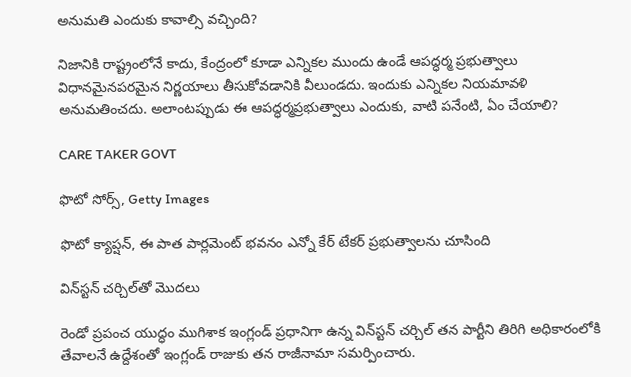అనుమతి ఎందుకు కావాల్సి వచ్చింది?

నిజానికి రాష్ట్రంలోనే కాదు, కేంద్రంలో కూడా ఎన్నికల ముందు ఉండే ఆపద్ధర్మ ప్రభుత్వాలు విధానమైనపరమైన నిర్ణయాలు తీసుకోవడానికి వీలుండదు. ఇందుకు ఎన్నికల నియమావళి అనుమతించదు. అలాంట‌ప్పుడు ఈ ఆప‌ద్ధ‌ర్మ‌ప్ర‌భుత్వాలు ఎందుకు, వాటి ప‌నేంటి, ఏం చేయాలి?

CARE TAKER GOVT

ఫొటో సోర్స్, Getty Images

ఫొటో క్యాప్షన్, ఈ పాత పార్లమెంట్ భవనం ఎన్నో కేర్ టేకర్ ప్రభుత్వాలను చూసింది

విన్‌స్టన్ చర్చిల్‌తో మొదలు

రెండో ప్రపంచ యుద్ధం ముగిశాక ఇంగ్లండ్ ప్రధానిగా ఉన్న విన్‌స్టన్ చర్చిల్ తన పార్టీని తిరిగి అధికారంలోకి తేవాలనే ఉద్దేశంతో ఇంగ్లండ్ రాజుకు తన రాజీనామా సమర్పించారు.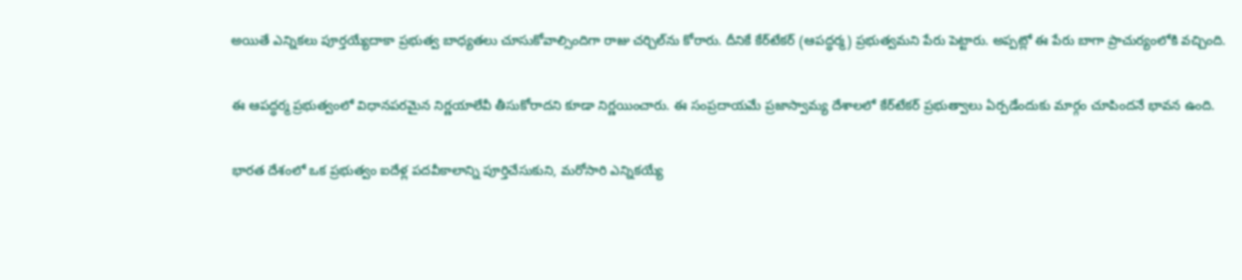అయితే ఎన్నికలు పూర్తయ్యేదాకా ప్రభుత్వ బాధ్యతలు చూసుకోవాల్సిందిగా రాజు చర్చిల్‌ను కోరారు. దీనికే కేర్‌టేకర్ (ఆపద్ధర్మ) ప్రభుత్వమని పేరు పెట్టారు. అప్పట్లో ఈ పేరు బాగా ప్రాచుర్యంలోకి వచ్చింది.

ఈ ఆపద్ధర్మ ప్రభుత్వంలో విధానపరమైన నిర్ణయాలేవీ తీసుకోరాదని కూడా నిర్ణయించారు. ఈ సంప్రదాయమే ప్రజాస్వామ్య దేశాలలో కేర్‌టేకర్ ప్రభుత్వాలు ఏర్పడేందుకు మార్గం చూపింద‌నే భావ‌న ఉంది.

భారత‌ దేశంలో ఒక ప్ర‌భుత్వం ఐదేళ్ల ప‌ద‌వీకాలాన్ని పూర్తిచేసుకుని, మ‌రోసారి ఎన్నిక‌య్యే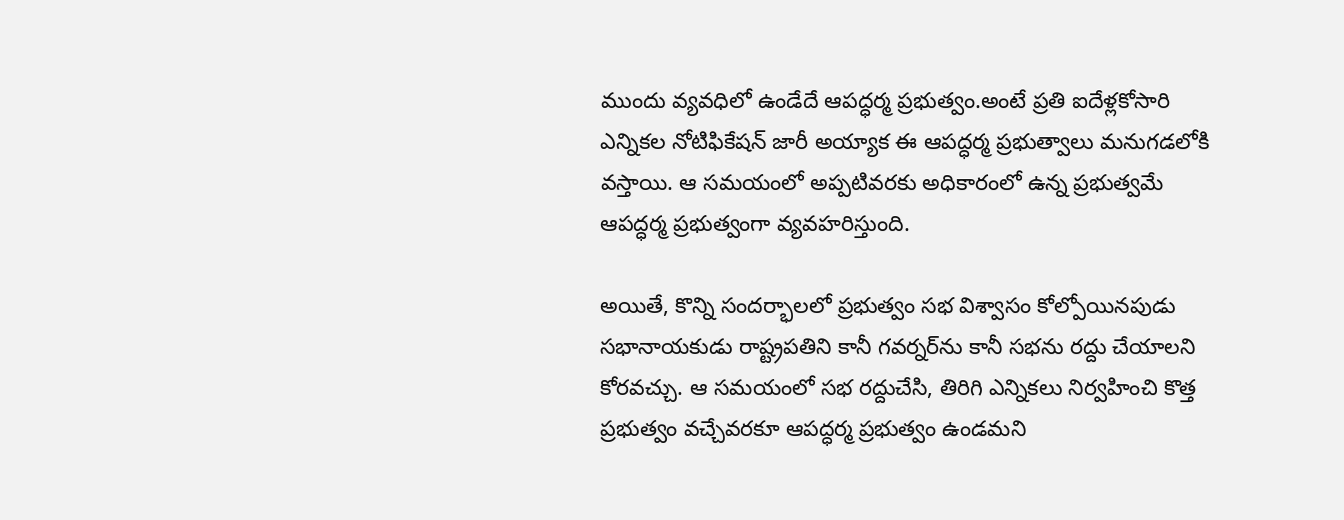ముందు వ్య‌వ‌ధిలో ఉండేదే ఆపద్ధర్మ ప్ర‌భుత్వం.అంటే ప్ర‌తి ఐదేళ్లకోసారి ఎన్నిక‌ల నోటిఫికేష‌న్ జారీ అయ్యాక ఈ ఆపద్ధర్మ ప్ర‌భుత్వాలు మనుగడలోకి వస్తాయి. ఆ స‌మ‌యంలో అప్పటివరకు అధికారంలో ఉన్న ప్ర‌భుత్వ‌మే ఆపద్ధర్మ ప్రభుత్వంగా వ్య‌వ‌హ‌రిస్తుంది.

అయితే, కొన్ని సంద‌ర్భాల‌లో ప్ర‌భుత్వం స‌భ విశ్వాసం కోల్పోయిన‌పుడు స‌భానాయ‌కుడు రాష్ట్ర‌ప‌తిని కానీ గ‌వ‌ర్న‌ర్‌‌ను కానీ స‌భ‌ను ర‌ద్దు చేయాలని కోరవచ్చు. ఆ స‌మ‌యంలో స‌భ ర‌ద్దుచేసి, తిరిగి ఎన్నిక‌లు నిర్వ‌హించి కొత్త ప్ర‌భుత్వం వ‌చ్చేవ‌ర‌కూ ఆపద్ధర్మ ప్ర‌భుత్వం ఉండ‌మ‌ని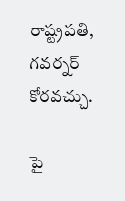రాష్ట్ర‌ప‌తి, గ‌వ‌ర్న‌ర్ కోర‌వ‌చ్చు.

పై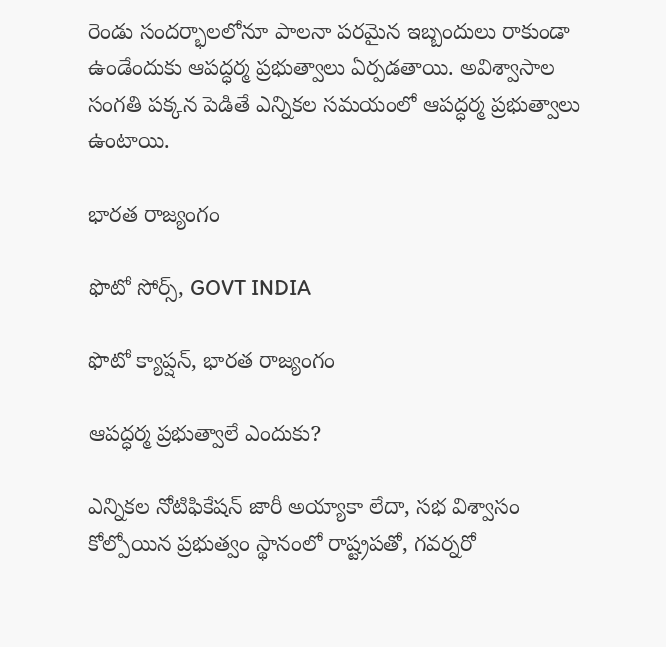రెండు సంద‌ర్భాల‌లోనూ పాలనా పరమైన ఇబ్బందులు రాకుండా ఉండేందుకు ఆపద్ధర్మ ప్ర‌భుత్వాలు ఏర్ప‌డ‌తాయి. అవిశ్వాసాల సంగతి పక్కన పెడితే ఎన్నికల సమయంలో ఆపద్ధర్మ ప్రభుత్వాలు ఉంటాయి.

భారత రాజ్యంగం

ఫొటో సోర్స్, GOVT INDIA

ఫొటో క్యాప్షన్, భారత రాజ్యంగం

ఆపద్ధర్మ ప్ర‌భుత్వాలే ఎందుకు?

ఎన్నిక‌ల నోటిఫికేష‌న్ జారీ అయ్యాకా లేదా, స‌భ విశ్వాసం కోల్పోయిన ప్ర‌భుత్వం స్థానంలో రాష్ట్ర‌ప‌తో, గ‌వ‌ర్న‌రో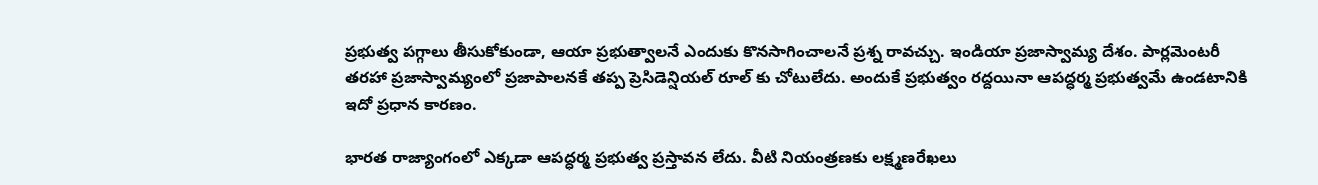ప్ర‌భుత్వ ప‌గ్గాలు తీసుకోకుండా, ఆయా ప్ర‌భుత్వాల‌నే ఎందుకు కొన‌సాగించాల‌నే ప్ర‌శ్న రావ‌చ్చు. ఇండియా ప్ర‌జాస్వామ్య దేశం. పార్ల‌మెంట‌రీ త‌ర‌హా ప్ర‌జాస్వామ్యంలో ప్ర‌జాపాల‌న‌కే త‌ప్ప ప్రెసిడెన్షియ‌ల్ రూల్ కు చోటులేదు. అందుకే ప్ర‌భుత్వం ర‌ద్ద‌యినా ఆపద్ధర్మ ప్ర‌భుత్వమే ఉండ‌టానికి ఇదో ప్ర‌ధాన కార‌ణం.

భారత రాజ్యాంగంలో ఎక్క‌డా ఆపద్ధర్మ ప్ర‌భుత్వ ప్ర‌స్తావ‌న లేదు. వీటి నియంత్ర‌ణ‌కు ల‌క్ష్మ‌ణ‌రేఖ‌లు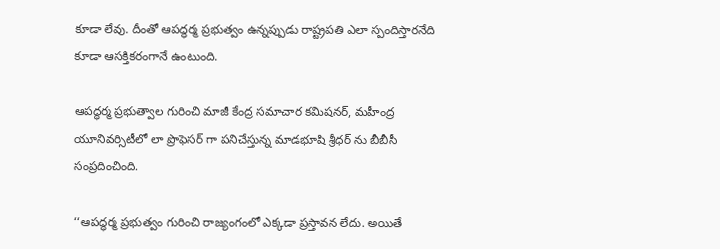కూడా లేవు. దీంతో ఆపద్ధర్మ ప్ర‌భుత్వం ఉన్న‌ప్పుడు రాష్ట్ర‌ప‌తి ఎలా స్పందిస్తార‌నేది కూడా ఆస‌క్తిక‌రంగానే ఉంటుంది.

ఆపద్ధర్మ ప్రభుత్వాల గురించి మాజీ కేంద్ర సమాచార కమిషనర్, మహీంద్ర యూనివర్సిటీలో లా ప్రొఫెసర్ గా పనిచేస్తున్న మాడభూషి శ్రీధర్ ను బీబీసీ సంప్రదించింది.

‘‘ఆపద్ధర్మ ప్రభుత్వం గురించి రాజ్యంగంలో ఎక్కడా ప్రస్తావన లేదు. అయితే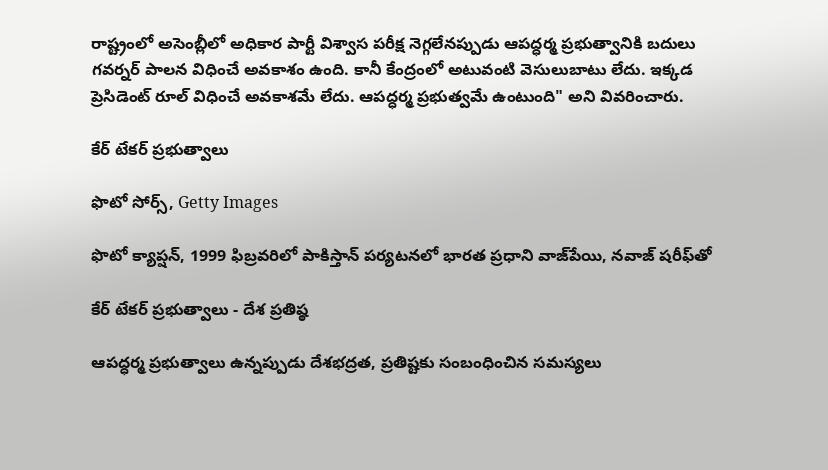రాష్ట్రంలో అసెంబ్లీలో అధికార పార్టీ విశ్వాస పరీక్ష నెగ్గలేనప్పుడు ఆపద్ధర్మ ప్రభుత్వానికి బదులు గవర్నర్ పాలన విధించే అవకాశం ఉంది. కానీ కేంద్రంలో అటువంటి వెసులుబాటు లేదు. ఇక్కడ ప్రెసిడెంట్ రూల్ విధించే అవకాశమే లేదు. ఆపద్ధర్మ ప్రభుత్వమే ఉంటుంది" అని వివరించారు.

కేర్ టేకర్ ప్రభుత్వాలు

ఫొటో సోర్స్, Getty Images

ఫొటో క్యాప్షన్, 1999 ఫిబ్రవరిలో పాకిస్తాన్ పర్యటనలో భారత ప్రధాని వాజ్‌పేయి, నవాజ్ షరీఫ్‌తో

కేర్ టేక‌ర్ ప్ర‌భుత్వాలు - దేశ ప్ర‌తిష్ఠ‌

ఆపద్ధర్మ ప్ర‌భుత్వాలు ఉన్న‌ప్పుడు దేశ‌భ‌ద్ర‌త‌, ప్ర‌తిష్ట‌కు సంబంధించిన స‌మ‌స్య‌లు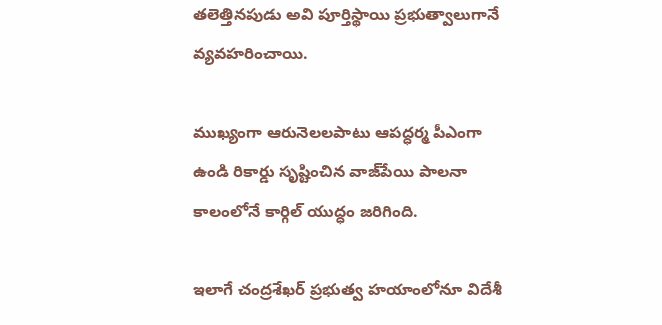త‌లెత్తిన‌పుడు అవి పూర్తిస్థాయి ప్ర‌భుత్వాలుగానే వ్య‌వ‌హ‌రించాయి.

ముఖ్యంగా ఆరునెల‌ల‌పాటు ఆపద్ధర్మ పీఎంగా ఉండి రికార్డు సృష్టించిన వాజ్‌పేయి పాల‌నా కాలంలోనే కార్గిల్ యుద్ధం జ‌రిగింది.

ఇలాగే చంద్ర‌శేఖ‌ర్ ప్ర‌భుత్వ హ‌యాంలోనూ విదేశీ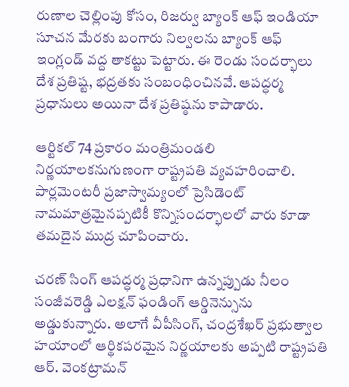రుణాల చెల్లింపు కోసం, రిజ‌ర్వు బ్యాంక్ ఆఫ్ ఇండియా సూచ‌న‌ మేర‌కు బంగారు నిల్వ‌ల‌ను బ్యాంక్ ఆఫ్ ఇంగ్లండ్ వ‌ద్ద తాక‌ట్టు పెట్టారు. ఈ రెండు సంద‌ర్భాలు దేశ ప్ర‌తిష్ట‌, భ‌ద్ర‌త‌కు సంబంధించిన‌వే. ఆపద్ధర్మ ప్ర‌ధానులు అయినా దేశ ప్ర‌తిష్ఠ‌ను కాపాడారు.

ఆర్టిక‌ల్ 74 ప్ర‌కారం మంత్రిమండ‌లి నిర్ణ‌యాల‌క‌నుగుణంగా రాష్ట్ర‌ప‌తి వ్య‌వ‌హ‌రించాలి. పార్ల‌మెంట‌రీ ప్ర‌జాస్వామ్యంలో ప్రెసిడెంట్ నామ‌మాత్ర‌మైన‌ప్ప‌టికీ కొన్నిసంద‌ర్భాల‌లో వారు కూడా త‌మ‌దైన ముద్ర చూపించారు.

చ‌ర‌ణ్ సింగ్ ఆపద్ధర్మ ప్రధానిగా ఉన్న‌ప్పుడు నీలం సంజీవ‌రెడ్డి ఎల‌క్ష‌న్ ఫండింగ్ ఆర్డినెన్సును అడ్డుకున్నారు. అలాగే వీపీసింగ్, చంద్ర‌శేఖ‌ర్ ప్ర‌భుత్వాల హ‌యాంలో ఆర్థిక‌ప‌ర‌మైన నిర్ణ‌యాల‌కు అప్ప‌టి రాష్ట్ర‌ప‌తి ఆర్‌. వెంక‌ట్రామ‌న్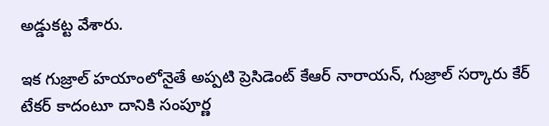అడ్డుక‌ట్ట వేశారు.

ఇక గుజ్రాల్ హ‌యాంలోనైతే అప్ప‌టి ప్రెసిడెంట్ కేఆర్ నారాయ‌న్, గుజ్రాల్ స‌ర్కారు కేర్ టేక‌ర్ కాదంటూ దానికి సంపూర్ణ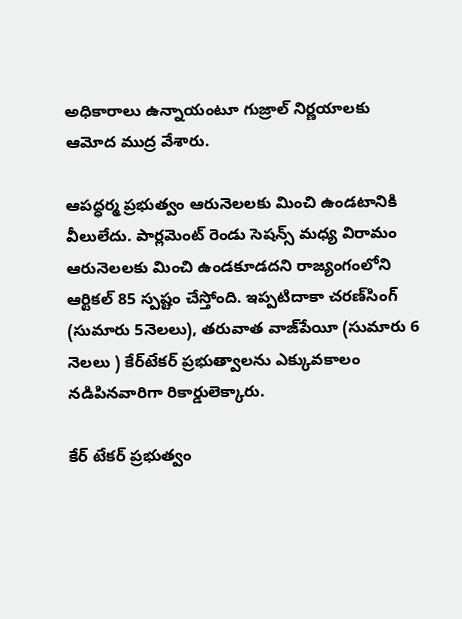అధికారాలు ఉన్నాయంటూ గుజ్రాల్ నిర్ణ‌యాల‌కు ఆమోద ముద్ర వేశారు.

ఆపద్ధర్మ ప్ర‌భుత్వం ఆరునెల‌లకు మించి ఉండ‌టానికి వీలులేదు. పార్ల‌మెంట్ రెండు సెష‌న్స్ మ‌ధ్య విరామం ఆరునెల‌లకు మించి ఉండ‌కూడ‌ద‌ని రాజ్యంగంలోని ఆర్టిక‌ల్ 85 స్ప‌ష్టం చేస్తోంది. ఇప్ప‌టిదాకా చ‌ర‌ణ్‌సింగ్ (సుమారు 5నెల‌లు), త‌రువాత వాజ్‌పేయీ (సుమారు 6 నెలలు ) కేర్‌టేక‌ర్ ప్ర‌భుత్వాల‌ను ఎక్కువ‌కాలం న‌డిపిన‌వారిగా రికార్డులెక్కారు.

కేర్ టేకర్ ప్రభుత్వం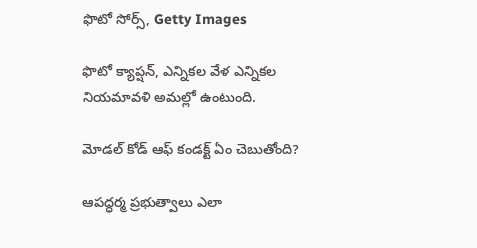ఫొటో సోర్స్, Getty Images

ఫొటో క్యాప్షన్, ఎన్నికల వేళ ఎన్నికల నియమావళి అమల్లో ఉంటుంది.

మోడ‌ల్ కోడ్ ఆఫ్ కండ‌క్ట్‌ ఏం చెబుతోంది?

ఆపద్ధర్మ ప్రభుత్వాలు ఎలా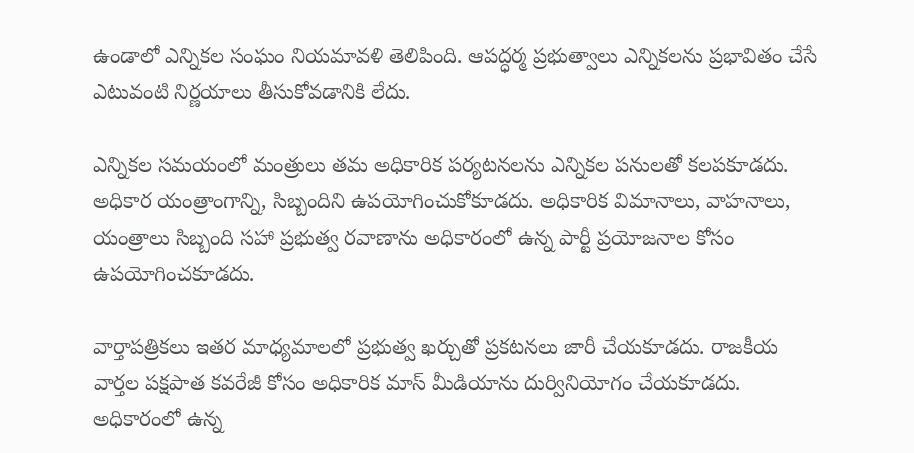ఉండాలో ఎన్నికల సంఘం నియమావళి తెలిపింది. ఆపద్ధర్మ ప్ర‌భుత్వాలు ఎన్నిక‌ల‌ను ప్ర‌భావితం చేసే ఎటువంటి నిర్ణ‌యాలు తీసుకోవడానికి లేదు.

ఎన్నికల సమయంలో మంత్రులు తమ అధికారిక పర్యటనలను ఎన్నికల పనులతో కలపకూడదు. అధికార యంత్రాంగాన్ని, సిబ్బందిని ఉపయోగించుకోకూడదు. అధికారిక విమానాలు, వాహనాలు, యంత్రాలు సిబ్బంది సహా ప్రభుత్వ రవాణాను అధికారంలో ఉన్న పార్టీ ప్రయోజనాల కోసం ఉపయోగించకూడదు.

వార్తాపత్రికలు ఇతర మాధ్యమాలలో ప్రభుత్వ ఖర్చుతో ప్రకటనలు జారీ చేయకూడదు. రాజకీయ వార్తల పక్షపాత కవరేజీ కోసం అధికారిక మాస్ మీడియాను దుర్వినియోగం చేయకూడదు. అధికారంలో ఉన్న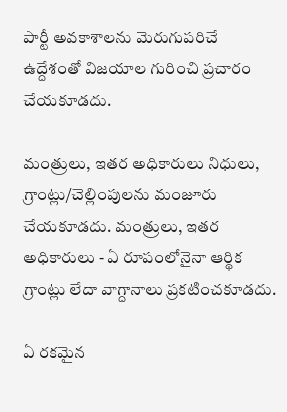పార్టీ అవకాశాలను మెరుగుపరిచే ఉద్దేశంతో విజయాల గురించి ప్రచారం చేయకూడదు.

మంత్రులు, ఇతర అధికారులు నిధులు, గ్రాంట్లు/చెల్లింపులను మంజూరు చేయకూడదు. మంత్రులు, ఇతర అధికారులు - ఏ రూపంలోనైనా ఆర్థిక గ్రాంట్లు లేదా వాగ్దానాలు ప్రకటించకూడదు.

ఏ రకమైన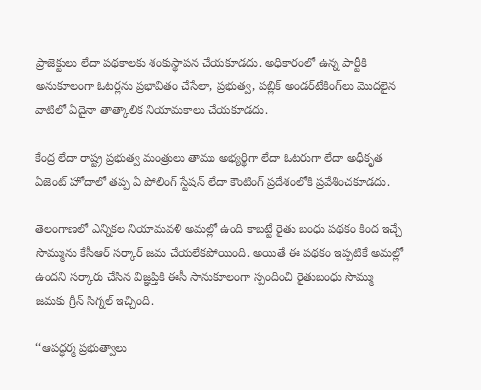ప్రాజెక్టులు లేదా పథకాలకు శంకుస్థాపన చేయకూడదు. అధికారంలో ఉన్న పార్టీకి అనుకూలంగా ఓటర్లను ప్రభావితం చేసేలా, ప్రభుత్వ, పబ్లిక్ అండర్‌టేకింగ్‌లు మొదలైన వాటిలో ఏదైనా తాత్కాలిక నియామకాలు చేయకూడదు.

కేంద్ర లేదా రాష్ట్ర ప్రభుత్వ మంత్రులు తాము అభ్యర్థిగా లేదా ఓటరుగా లేదా అధీకృత ఏజెంట్ హోదాలో తప్ప ఏ పోలింగ్ స్టేషన్ లేదా కౌంటింగ్ ప్రదేశంలోకి ప్రవేశించకూడదు.

తెలంగాణ‌లో ఎన్నిక‌ల నియామ‌వ‌ళి అమ‌ల్లో ఉంది కాబ‌ట్టే రైతు బంధు ప‌థ‌కం కింద ఇచ్చే సొమ్మును కేసీఆర్ స‌ర్కార్ జ‌మ చేయ‌లేక‌పోయింది. అయితే ఈ ప‌థ‌కం ఇప్ప‌టికే అమ‌ల్లో ఉంద‌ని స‌ర్కారు చేసిన విజ్ఞ‌ప్తికి ఈసీ సానుకూలంగా స్పందించి రైతుబంధు సొమ్ము జ‌మ‌కు గ్రీన్ సిగ్న‌ల్ ఇచ్చింది.

‘‘ఆపద్ధర్మ ప్రభుత్వాలు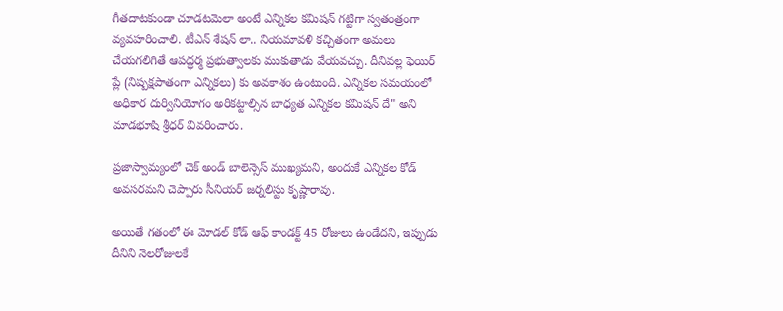గీతదాటకుండా చూడటమెలా అంటే ఎన్నికల కమిషన్ గట్టిగా స్వతంత్రంగా వ్యవహరించాలి. టీఎన్ శేషన్ లా.. నియమావళి కచ్చితంగా అమలు చేయగలిగితే ఆపద్ధర్మ ప్రభుత్వాలకు ముకుతాడు వేయవచ్చు. దీనివల్ల ఫెయిర్ ప్లే (నిష్పక్షపాతంగా ఎన్నికలు) కు అవకాశం ఉంటుంది. ఎన్నికల సమయంలో అధికార దుర్వినియోగం అరికట్టాల్సిన బాధ్యత ఎన్నికల కమిషన్ దే" అని మాడభూషి శ్రీధర్ వివరించారు.

ప్ర‌జాస్వామ్యంలో చెక్ అండ్ బాలెన్సెస్ ముఖ్య‌మ‌ని, అందుకే ఎన్నిక‌ల కోడ్ అవ‌స‌రమ‌ని చెప్పారు సీనియ‌ర్ జ‌ర్న‌లిస్టు కృష్ణారావు.

అయితే గ‌తంలో ఈ మోడ‌ల్ కోడ్ ఆఫ్ కాండ‌క్ట్ 45 రోజులు ఉండేద‌ని, ఇప్పుడు దీనిని నెల‌రోజుల‌కే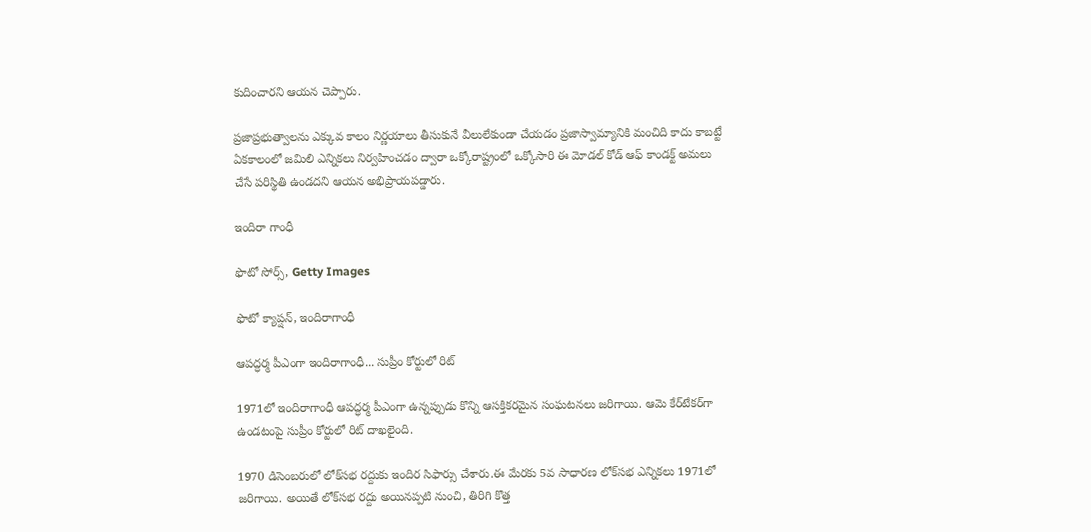కుదించార‌ని ఆయ‌న చెప్పారు.

ప్ర‌జాప్ర‌భుత్వాల‌ను ఎక్కువ కాలం నిర్ణ‌యాలు తీసుకునే వీలులేకుండా చేయ‌డం ప్ర‌జాస్వామ్యానికి మంచిది కాదు కాబ‌ట్టే ఏక‌కాలంలో జ‌మిలి ఎన్నిక‌లు నిర్వ‌హించ‌డం ద్వారా ఒక్కోరాష్ట్రంలో ఒక్కోసారి ఈ మోడ‌ల్ కోడ్ ఆఫ్ కాండ‌క్ట్ అమ‌లు చేసే ప‌రిస్థితి ఉండ‌ద‌ని ఆయ‌న అభిప్రాయ‌ప‌డ్డారు.

ఇందిరా గాంధీ

ఫొటో సోర్స్, Getty Images

ఫొటో క్యాప్షన్, ఇందిరాగాంధీ

ఆపద్ధర్మ పీఎంగా ఇందిరాగాంధీ... సుప్రీం కోర్టులో రిట్‌

1971లో ఇందిరాగాంధీ ఆపద్ధర్మ పీఎంగా ఉన్న‌ప్పుడు కొన్ని ఆస‌క్తిక‌ర‌మైన సంఘ‌ట‌న‌లు జ‌రిగాయి. ఆమె కేర్‌టేక‌ర్‌గా ఉండ‌టంపై సుప్రీం కోర్టులో రిట్ దాఖ‌లైంది.

1970 డిసెంబ‌రులో లోక్‌స‌భ ర‌ద్దుకు ఇందిర సిఫార్సు చేశారు.ఈ మేర‌కు 5వ సాధార‌ణ లోక్‌స‌భ ఎన్నిక‌లు 1971లో జ‌రిగాయి. అయితే లోక్‌స‌భ ర‌ద్దు అయిన‌ప్ప‌టి నుంచి, తిరిగి కొత్త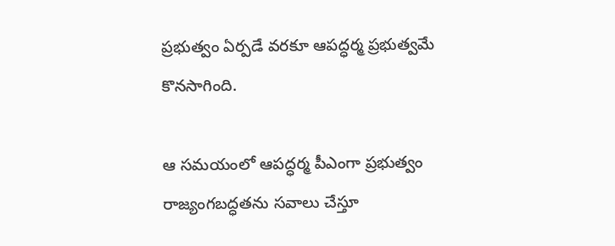ప్ర‌భుత్వం ఏర్ప‌డే వ‌ర‌కూ ఆపద్ధర్మ ప్ర‌భుత్వ‌మే కొన‌సాగింది.

ఆ స‌మ‌యంలో ఆపద్ధర్మ పీఎంగా ప్ర‌భుత్వం రాజ్యంగ‌బ‌ద్ధ‌త‌ను స‌వాలు చేస్తూ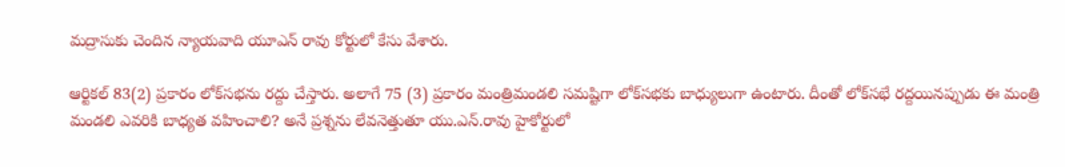మద్రాసుకు చెందిన న్యాయ‌వాది యూఎన్ రావు కోర్టులో కేసు వేశారు.

ఆర్టిక‌ల్ 83(2) ప్ర‌కారం లోక్‌స‌భ‌ను ర‌ద్దు చేస్తారు. అలాగే 75 (3) ప్ర‌కారం మంత్రిమండ‌లి స‌మ‌ష్టిగా లోక్‌స‌భ‌కు బాధ్యులుగా ఉంటారు. దీంతో లోక్‌స‌భే ర‌ద్ద‌యిన‌ప్పుడు ఈ మంత్రి మండ‌లి ఎవ‌రికి బాధ్య‌త వ‌హించాలి? అనే ప్ర‌శ్న‌ను లేవ‌నెత్తుతూ యు.ఎన్‌.రావు హైకోర్టులో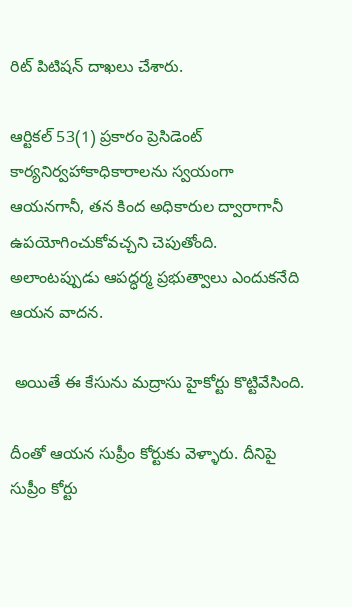రిట్ పిటిష‌న్ దాఖ‌లు చేశారు.

ఆర్టిక‌ల్ 53(1) ప్ర‌కారం ప్రెసిడెంట్ కార్య‌నిర్వహాకాధికారాల‌ను స్వ‌యంగా ఆయ‌న‌గానీ, త‌న కింద అధికారుల ద్వారాగానీ ఉప‌యోగించుకోవ‌చ్చ‌ని చెపుతోంది. అలాంట‌ప్పుడు ఆపద్ధర్మ ప్ర‌భుత్వాలు ఎందుక‌నేది ఆయ‌న వాద‌న‌.

 అయితే ఈ కేసును మ‌ద్రాసు హైకోర్టు కొట్టివేసింది.

దీంతో ఆయ‌న సుప్రీం కోర్టుకు వెళ్ళారు. దీనిపై సుప్రీం కోర్టు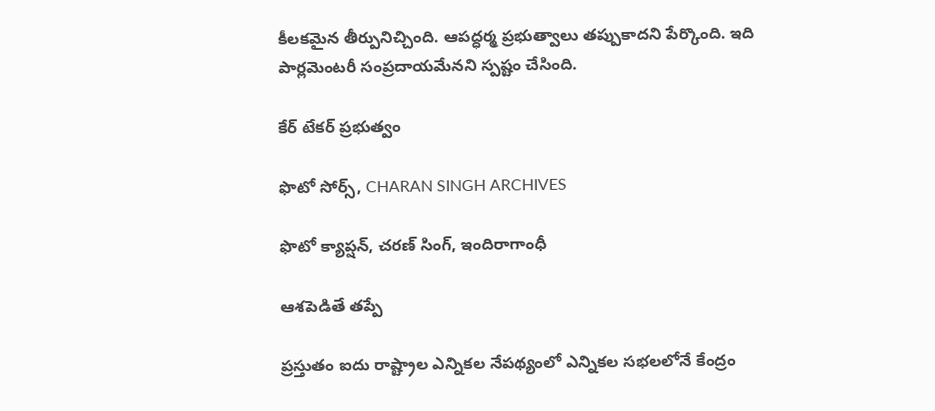కీల‌క‌మైన తీర్పునిచ్చింది. ఆపద్ధర్మ ప్ర‌భుత్వాలు త‌ప్పుకాద‌ని పేర్కొంది. ఇది పార్ల‌మెంట‌రీ సంప్ర‌దాయ‌మేన‌ని స్ప‌ష్టం చేసింది.

కేర్ టేకర్ ప్రభుత్వం

ఫొటో సోర్స్, CHARAN SINGH ARCHIVES

ఫొటో క్యాప్షన్, చరణ్ సింగ్, ఇందిరాగాంధీ

ఆశపెడితే తప్పే

ప్రస్తుతం ఐదు రాష్ట్రాల ఎన్నికల నేపథ్యంలో ఎన్నికల సభలలోనే కేంద్రం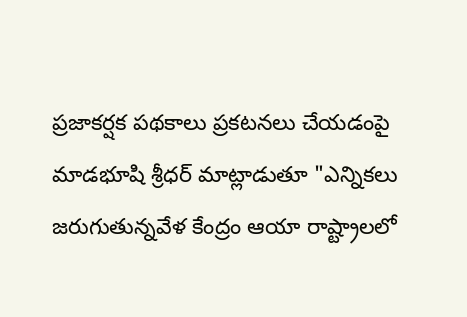ప్రజాకర్షక పథకాలు ప్రకటనలు చేయడంపై మాడభూషి శ్రీధర్ మాట్లాడుతూ "ఎన్నికలు జరుగుతున్నవేళ కేంద్రం ఆయా రాష్ట్రాలలో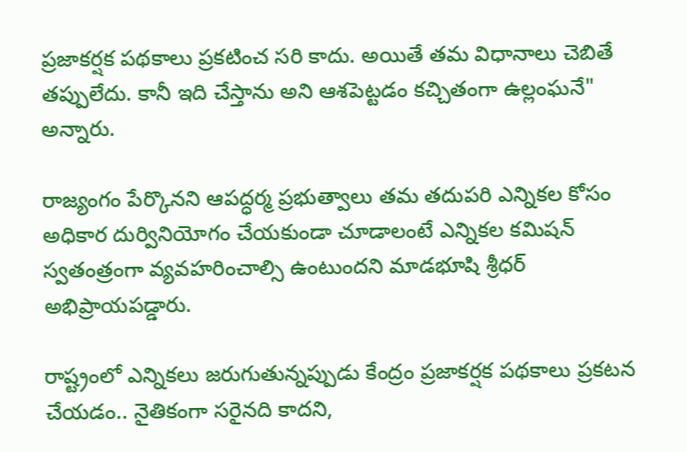ప్రజాకర్షక పథకాలు ప్రకటించ సరి కాదు. అయితే తమ విధానాలు చెబితే తప్పులేదు. కానీ ఇది చేస్తాను అని ఆశపెట్టడం కచ్చితంగా ఉల్లంఘనే" అన్నారు.

రాజ్యంగం పేర్కొనని ఆపద్ధర్మ ప్రభుత్వాలు తమ తదుపరి ఎన్నికల కోసం అధికార దుర్వినియోగం చేయకుండా చూడాలంటే ఎన్నికల కమిషన్ స్వతంత్రంగా వ్యవహరించాల్సి ఉంటుందని మాడభూషి శ్రీధర్ అభిప్రాయపడ్డారు.

రాష్ట్రంలో ఎన్నిక‌లు జ‌రుగుతున్న‌ప్పుడు కేంద్రం ప్ర‌జాక‌ర్ష‌క ప‌థ‌కాలు ప్ర‌క‌ట‌న చేయ‌డం.. నైతికంగా స‌రైన‌ది కాదని,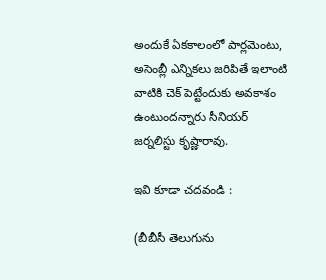అందుకే ఏక‌కాలంలో పార్ల‌మెంటు, అసెంబ్లీ ఎన్నిక‌లు జ‌రిపితే ఇలాంటి వాటికి చెక్ పెట్టేందుకు అవ‌కాశం ఉంటుందన్నారు సీనియర్ జర్నలిస్టు కృష్ణారావు.

ఇవి కూడా చదవండి :

(బీబీసీ తెలుగును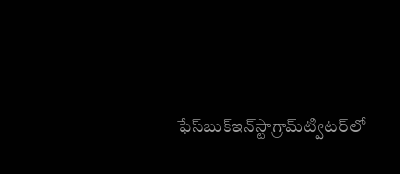ఫేస్‌బుక్ఇన్‌స్టాగ్రామ్‌ట్విటర్‌లో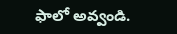ఫాలో అవ్వండి.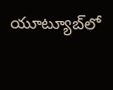యూట్యూబ్‌లో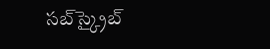సబ్‌స్క్రైబ్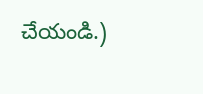చేయండి.)